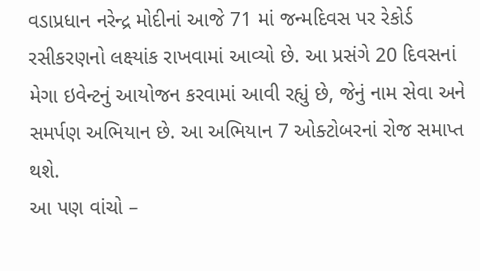વડાપ્રધાન નરેન્દ્ર મોદીનાં આજે 71 માં જન્મદિવસ પર રેકોર્ડ રસીકરણનો લક્ષ્યાંક રાખવામાં આવ્યો છે. આ પ્રસંગે 20 દિવસનાં મેગા ઇવેન્ટનું આયોજન કરવામાં આવી રહ્યું છે, જેનું નામ સેવા અને સમર્પણ અભિયાન છે. આ અભિયાન 7 ઓક્ટોબરનાં રોજ સમાપ્ત થશે.
આ પણ વાંચો –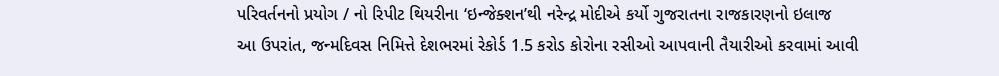પરિવર્તનનો પ્રયોગ / નો રિપીટ થિયરીના ‘ઇન્જેક્શન’થી નરેન્દ્ર મોદીએ કર્યો ગુજરાતના રાજકારણનો ઇલાજ
આ ઉપરાંત, જન્મદિવસ નિમિત્તે દેશભરમાં રેકોર્ડ 1.5 કરોડ કોરોના રસીઓ આપવાની તૈયારીઓ કરવામાં આવી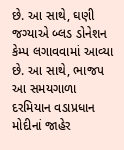છે. આ સાથે, ઘણી જગ્યાએ બ્લડ ડોનેશન કેમ્પ લગાવવામાં આવ્યા છે. આ સાથે, ભાજપ આ સમયગાળા દરમિયાન વડાપ્રધાન મોદીનાં જાહેર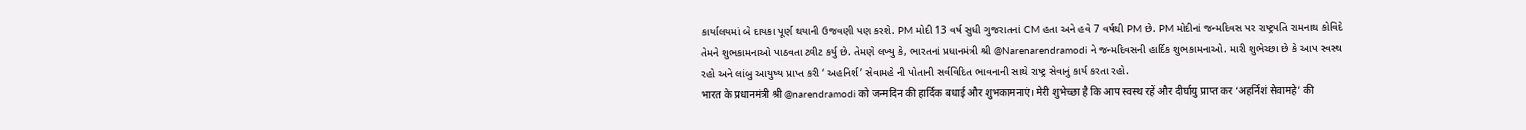કાર્યાલયમાં બે દાયકા પૂર્ણ થયાની ઉજવણી પણ કરશે. PM મોદી 13 વર્ષ સુધી ગુજરાતનાં CM હતા અને હવે 7 વર્ષથી PM છે. PM મોદીનાં જન્મદિવસ પર રાષ્ટ્રપતિ રામનાથ કોવિદે તેમને શુભકામનાઓ પાઠવતા ટ્વીટ કર્યુ છે. તેમણે લખ્યુ કે, ભારતનાં પ્રધાનમંત્રી શ્રી @Narenarendramodi ને જન્મદિવસની હાર્દિક શુભકામનાઓ. મારી શુભેચ્છા છે કે આપ સ્વસ્થ રહો અને લાંબુ આયુષ્ય પ્રાપ્ત કરી ‘ અહનિર્શ’ સેવામહે ની પોતાની સર્વવિદિત ભાવનાની સાથે રાષ્ટ્ર સેવાનું કાર્ય કરતા રહો.
भारत के प्रधानमंत्री श्री @narendramodi को जन्मदिन की हार्दिक बधाई और शुभकामनाएं। मेरी शुभेच्छा है कि आप स्वस्थ रहें और दीर्घायु प्राप्त कर ‘अहर्निशं सेवामहे’ की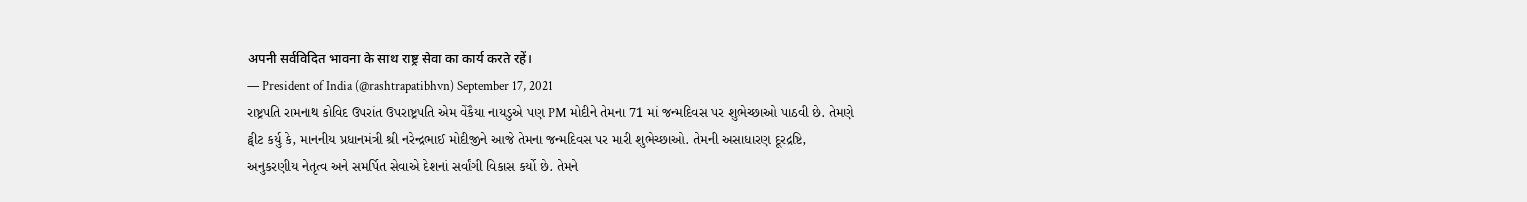अपनी सर्वविदित भावना के साथ राष्ट्र सेवा का कार्य करते रहें।
— President of India (@rashtrapatibhvn) September 17, 2021
રાષ્ટ્રપતિ રામનાથ કોવિદ ઉપરાંત ઉપરાષ્ટ્રપતિ એમ વેંકૈયા નાયડુએ પણ PM મોદીને તેમના 71 માં જન્મદિવસ પર શુભેચ્છાઓ પાઠવી છે. તેમણે ટ્વીટ કર્યુ કે, માનનીય પ્રધાનમંત્રી શ્રી નરેન્દ્રભાઈ મોદીજીને આજે તેમના જન્મદિવસ પર મારી શુભેચ્છાઓ. તેમની અસાધારણ દૂરદ્રષ્ટિ, અનુકરણીય નેતૃત્વ અને સમર્પિત સેવાએ દેશનાં સર્વાંગી વિકાસ કર્યો છે. તેમને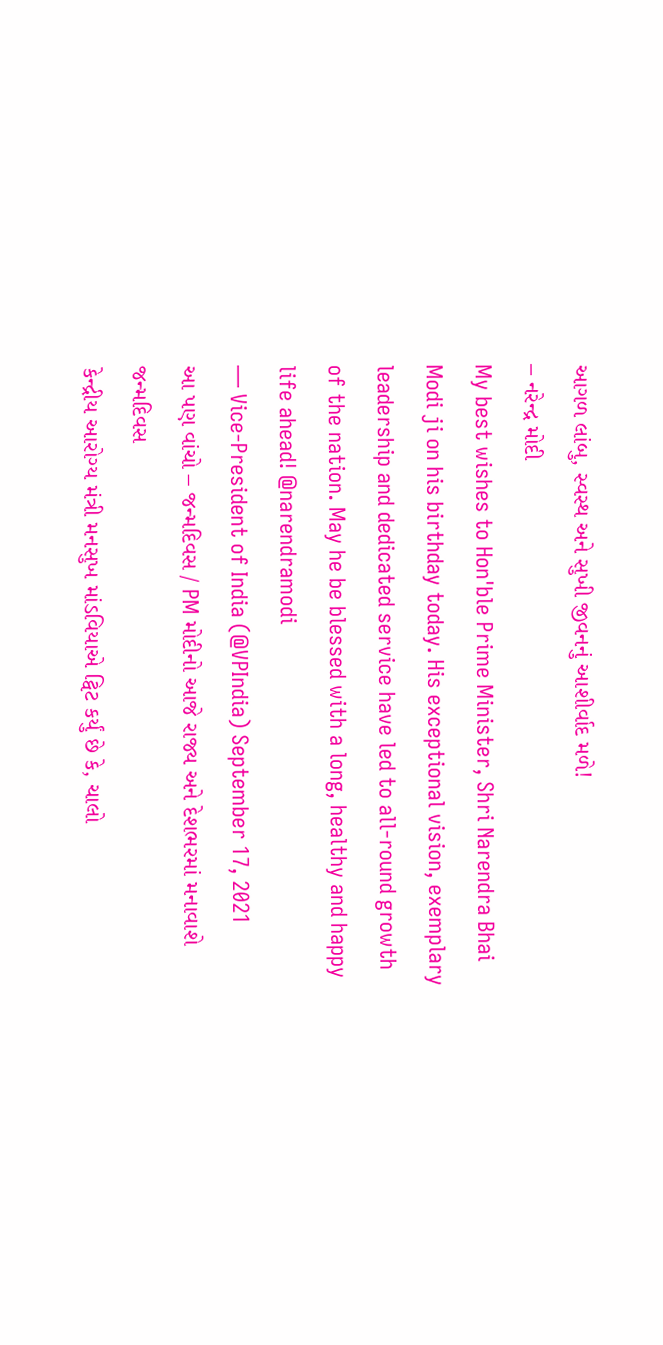આગળ લાંબુ, સ્વસ્થ અને સુખી જીવનનું આશીર્વાદ મળે!
– નરેન્દ્ર મોદી
My best wishes to Hon'ble Prime Minister, Shri Narendra Bhai Modi ji on his birthday today. His exceptional vision, exemplary leadership and dedicated service have led to all-round growth of the nation. May he be blessed with a long, healthy and happy life ahead! @narendramodi
— Vice-President of India (@VPIndia) September 17, 2021
આ પણ વાંચો – જન્મદિવસ / PM મોદીનો આજે રાજ્ય અને દેશભરમાં મનાવાશે જન્મદિવસ
કેન્દ્રીય આરોગ્ય મંત્રી મનસુખ માંડવિયાએ ટ્વિટ કર્યું છે કે, ચાલો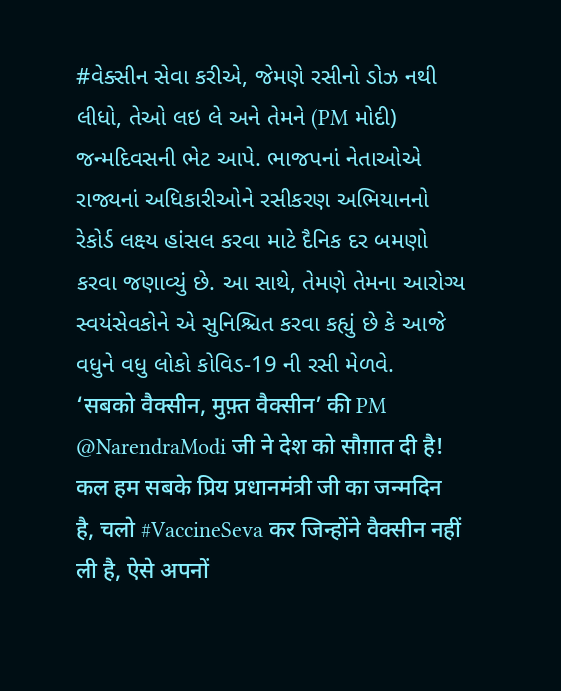#વેક્સીન સેવા કરીએ, જેમણે રસીનો ડોઝ નથી લીધો, તેઓ લઇ લે અને તેમને (PM મોદી) જન્મદિવસની ભેટ આપે. ભાજપનાં નેતાઓએ રાજ્યનાં અધિકારીઓને રસીકરણ અભિયાનનો રેકોર્ડ લક્ષ્ય હાંસલ કરવા માટે દૈનિક દર બમણો કરવા જણાવ્યું છે. આ સાથે, તેમણે તેમના આરોગ્ય સ્વયંસેવકોને એ સુનિશ્ચિત કરવા કહ્યું છે કે આજે વધુને વધુ લોકો કોવિડ-19 ની રસી મેળવે.
‘सबको वैक्सीन, मुफ़्त वैक्सीन’ की PM @NarendraModi जी ने देश को सौग़ात दी है!
कल हम सबके प्रिय प्रधानमंत्री जी का जन्मदिन है, चलो #VaccineSeva कर जिन्होंने वैक्सीन नहीं ली है, ऐसे अपनों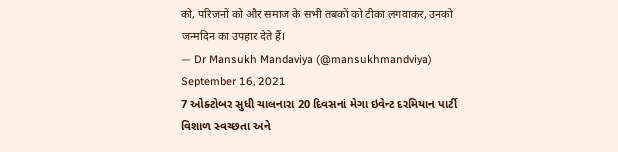को, परिजनों को और समाज के सभी तबकों को टीका लगवाकर, उनको जन्मदिन का उपहार देते हैं।
— Dr Mansukh Mandaviya (@mansukhmandviya) September 16, 2021
7 ઓક્ટોબર સુધી ચાલનારા 20 દિવસનાં મેગા ઇવેન્ટ દરમિયાન પાર્ટી વિશાળ સ્વચ્છતા અને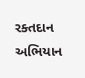રક્તદાન અભિયાન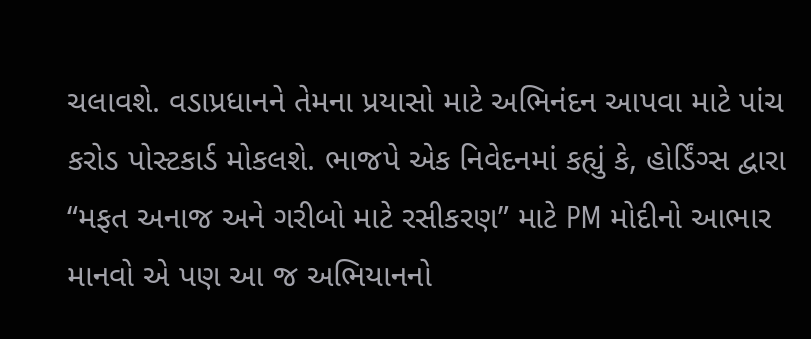ચલાવશે. વડાપ્રધાનને તેમના પ્રયાસો માટે અભિનંદન આપવા માટે પાંચ કરોડ પોસ્ટકાર્ડ મોકલશે. ભાજપે એક નિવેદનમાં કહ્યું કે, હોર્ડિંગ્સ દ્વારા “મફત અનાજ અને ગરીબો માટે રસીકરણ” માટે PM મોદીનો આભાર માનવો એ પણ આ જ અભિયાનનો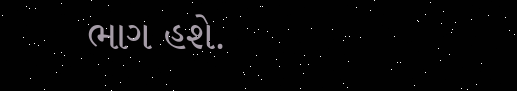ભાગ હશે.